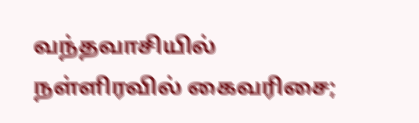வந்தவாசியில் நள்ளிரவில் கைவரிசை;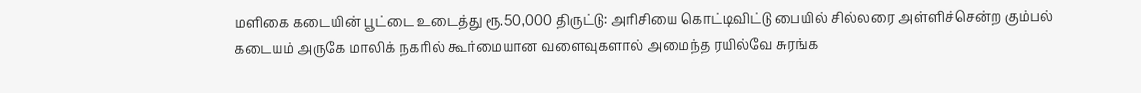மளிகை கடையின் பூட்டை உடைத்து ரூ.50,000 திருட்டு: அரிசியை கொட்டிவிட்டு பையில் சில்லரை அள்ளிச்சென்ற கும்பல்
கடையம் அருகே மாலிக் நகரில் கூர்மையான வளைவுகளால் அமைந்த ரயில்வே சுரங்க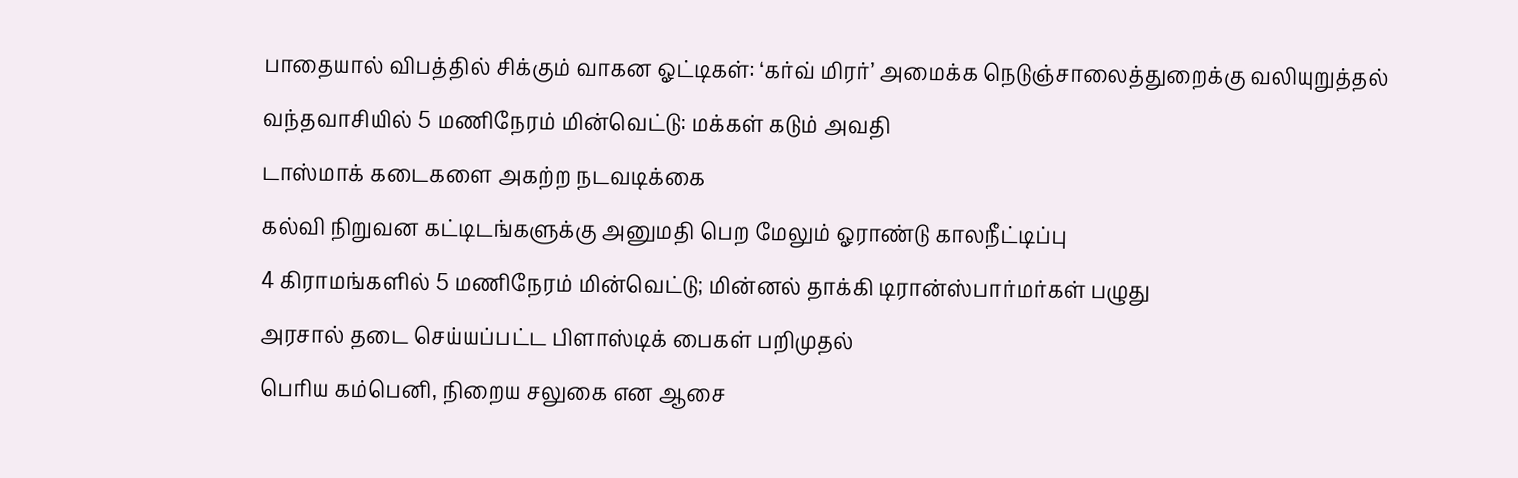பாதையால் விபத்தில் சிக்கும் வாகன ஓட்டிகள்: ‘கர்வ் மிரர்’ அமைக்க நெடுஞ்சாலைத்துறைக்கு வலியுறுத்தல்
வந்தவாசியில் 5 மணிநேரம் மின்வெட்டு: மக்கள் கடும் அவதி
டாஸ்மாக் கடைகளை அகற்ற நடவடிக்கை
கல்வி நிறுவன கட்டிடங்களுக்கு அனுமதி பெற மேலும் ஓராண்டு காலநீட்டிப்பு
4 கிராமங்களில் 5 மணிநேரம் மின்வெட்டு; மின்னல் தாக்கி டிரான்ஸ்பார்மர்கள் பழுது
அரசால் தடை செய்யப்பட்ட பிளாஸ்டிக் பைகள் பறிமுதல்
பெரிய கம்பெனி, நிறைய சலுகை என ஆசை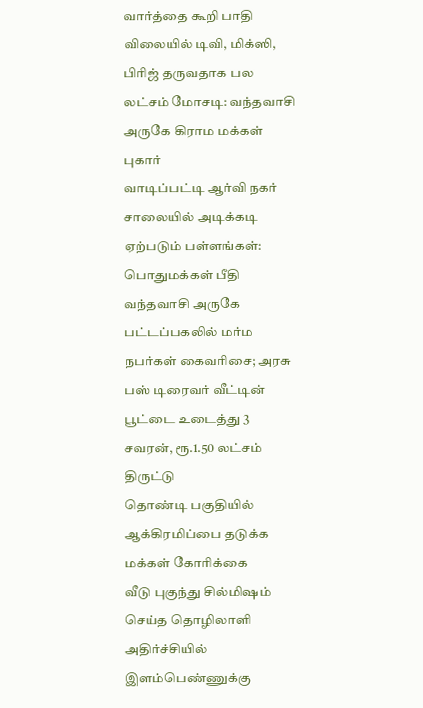வார்த்தை கூறி பாதி விலையில் டிவி, மிக்ஸி, பிரிஜ் தருவதாக பல லட்சம் மோசடி: வந்தவாசி அருகே கிராம மக்கள் புகார்
வாடிப்பட்டி ஆர்வி நகர் சாலையில் அடிக்கடி ஏற்படும் பள்ளங்கள்: பொதுமக்கள் பீதி
வந்தவாசி அருகே பட்டப்பகலில் மர்ம நபர்கள் கைவரிசை; அரசு பஸ் டிரைவர் வீட்டின் பூட்டை உடைத்து 3 சவரன், ரூ.1.50 லட்சம் திருட்டு
தொண்டி பகுதியில் ஆக்கிரமிப்பை தடுக்க மக்கள் கோரிக்கை
வீடு புகுந்து சில்மிஷம் செய்த தொழிலாளி அதிர்ச்சியில் இளம்பெண்ணுக்கு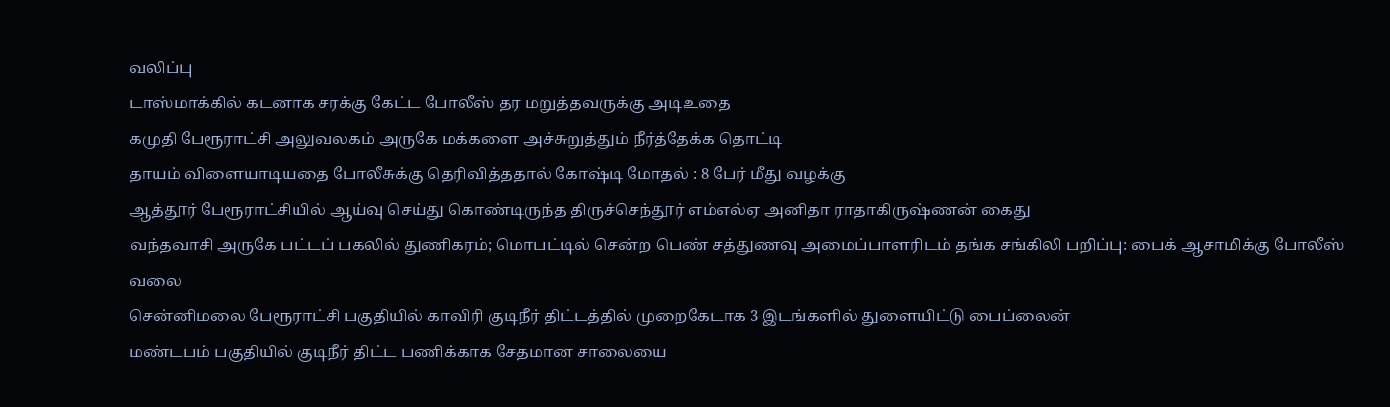வலிப்பு
டாஸ்மாக்கில் கடனாக சரக்கு கேட்ட போலீஸ் தர மறுத்தவருக்கு அடிஉதை
கமுதி பேரூராட்சி அலுவலகம் அருகே மக்களை அச்சுறுத்தும் நீர்த்தேக்க தொட்டி
தாயம் விளையாடியதை போலீசுக்கு தெரிவித்ததால் கோஷ்டி மோதல் : 8 பேர் மீது வழக்கு
ஆத்தூர் பேரூராட்சியில் ஆய்வு செய்து கொண்டிருந்த திருச்செந்தூர் எம்எல்ஏ அனிதா ராதாகிருஷ்ணன் கைது
வந்தவாசி அருகே பட்டப் பகலில் துணிகரம்; மொபட்டில் சென்ற பெண் சத்துணவு அமைப்பாளரிடம் தங்க சங்கிலி பறிப்பு: பைக் ஆசாமிக்கு போலீஸ் வலை
சென்னிமலை பேரூராட்சி பகுதியில் காவிரி குடிநீர் திட்டத்தில் முறைகேடாக 3 இடங்களில் துளையிட்டு பைப்லைன்
மண்டபம் பகுதியில் குடிநீர் திட்ட பணிக்காக சேதமான சாலையை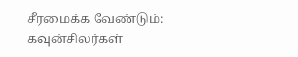சீரமைக்க வேண்டும்: கவுன்சிலர்கள்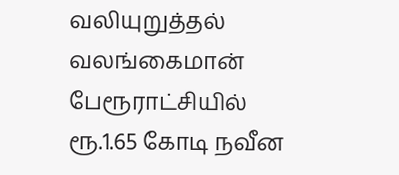வலியுறுத்தல்
வலங்கைமான் பேரூராட்சியில் ரூ.1.65 கோடி நவீன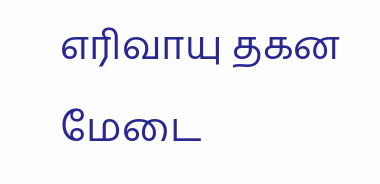எரிவாயு தகன மேடை